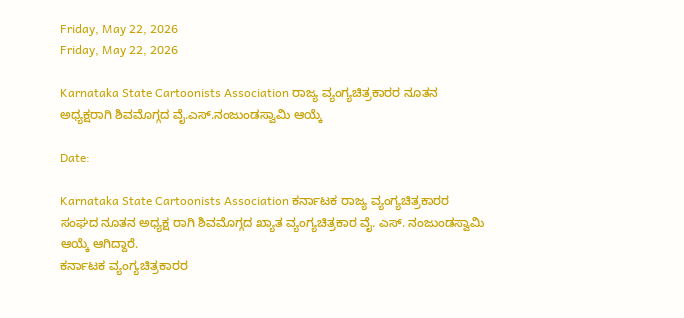Friday, May 22, 2026
Friday, May 22, 2026

Karnataka State Cartoonists Association ರಾಜ್ಯ ವ್ಯಂಗ್ಯಚಿತ್ರಕಾರರ ನೂತನ ಅಧ್ಯಕ್ಷರಾಗಿ ಶಿವಮೊಗ್ಗದ ವೈ.ಎಸ್.ನಂಜುಂಡಸ್ವಾಮಿ ಆಯ್ಕೆ

Date:

Karnataka State Cartoonists Association ಕರ್ನಾಟಕ ರಾಜ್ಯ ವ್ಯಂಗ್ಯಚಿತ್ರಕಾರರ ಸಂಘದ ನೂತನ ಅಧ್ಯಕ್ಷ ರಾಗಿ ಶಿವಮೊಗ್ಗದ ಖ್ಯಾತ ವ್ಯಂಗ್ಯಚಿತ್ರಕಾರ ವೈ. ಎಸ್. ನಂಜುಂಡಸ್ವಾಮಿ ಆಯ್ಕೆ ಆಗಿದ್ದಾರೆ.
ಕರ್ನಾಟಕ ವ್ಯಂಗ್ಯಚಿತ್ರಕಾರರ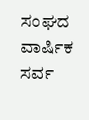ಸಂಘದ ವಾರ್ಷಿಕ ಸರ್ವ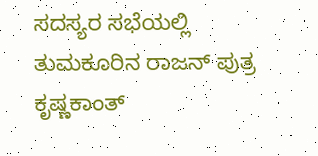ಸದಸ್ಯರ ಸಭೆಯಲ್ಲಿ ತುಮಕೂರಿನ ರಾಜನ್ ಪುತ್ರ ಕೃಷ್ಣಕಾಂತ್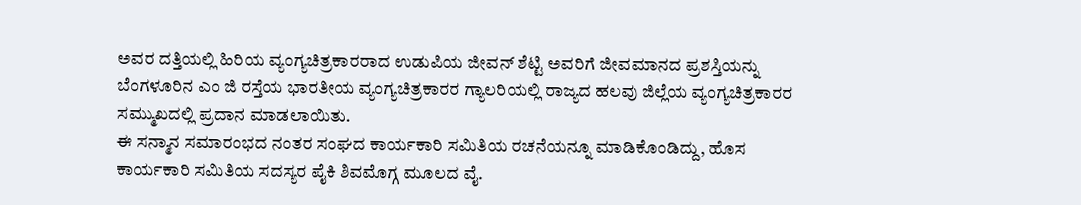ಅವರ ದತ್ತಿಯಲ್ಲಿ ಹಿರಿಯ ವ್ಯಂಗ್ಯಚಿತ್ರಕಾರರಾದ ಉಡುಪಿಯ ಜೀವನ್ ಶೆಟ್ಟಿ ಅವರಿಗೆ ಜೀವಮಾನದ ಪ್ರಶಸ್ತಿಯನ್ನು ಬೆಂಗಳೂರಿನ ಎಂ ಜಿ ರಸ್ತೆಯ ಭಾರತೀಯ ವ್ಯಂಗ್ಯಚಿತ್ರಕಾರರ ಗ್ಯಾಲರಿಯಲ್ಲಿ ರಾಜ್ಯದ ಹಲವು ಜಿಲ್ಲೆಯ ವ್ಯಂಗ್ಯಚಿತ್ರಕಾರರ ಸಮ್ಮುಖದಲ್ಲಿ ಪ್ರದಾನ ಮಾಡಲಾಯಿತು.
ಈ ಸನ್ಮಾನ ಸಮಾರಂಭದ ನಂತರ ಸಂಘದ ಕಾರ್ಯಕಾರಿ ಸಮಿತಿಯ ರಚನೆಯನ್ನೂ ಮಾಡಿಕೊಂಡಿದ್ದು, ಹೊಸ ಕಾರ್ಯಕಾರಿ ಸಮಿತಿಯ ಸದಸ್ಯರ ಪೈಕಿ ಶಿವಮೊಗ್ಗ ಮೂಲದ ವೈ.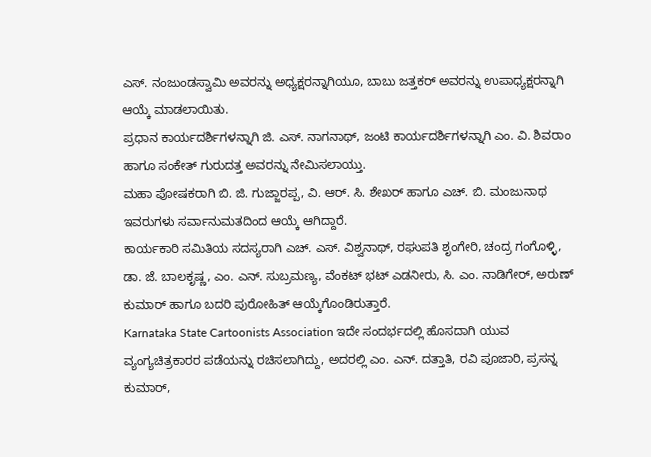ಎಸ್. ನಂಜುಂಡಸ್ವಾಮಿ ಅವರನ್ನು ಅಧ್ಯಕ್ಷರನ್ನಾಗಿಯೂ, ಬಾಬು ಜತ್ತಕರ್ ಅವರನ್ನು ಉಪಾಧ್ಯಕ್ಷರನ್ನಾಗಿ ಆಯ್ಕೆ ಮಾಡಲಾಯಿತು.
ಪ್ರಧಾನ ಕಾರ್ಯದರ್ಶಿಗಳನ್ನಾಗಿ ಜಿ. ಎಸ್. ನಾಗನಾಥ್, ಜಂಟಿ ಕಾರ್ಯದರ್ಶಿಗಳನ್ನಾಗಿ ಎಂ. ವಿ. ಶಿವರಾಂ ಹಾಗೂ ಸಂಕೇತ್ ಗುರುದತ್ತ ಅವರನ್ನು ನೇಮಿಸಲಾಯ್ತು.
ಮಹಾ ಪೋಷಕರಾಗಿ ಬಿ. ಜಿ. ಗುಜ್ಜಾರಪ್ಪ, ವಿ. ಆರ್. ಸಿ. ಶೇಖರ್ ಹಾಗೂ ಎಚ್. ಬಿ. ಮಂಜುನಾಥ ಇವರುಗಳು ಸರ್ವಾನುಮತದಿಂದ ಆಯ್ಕೆ ಆಗಿದ್ದಾರೆ.
ಕಾರ್ಯಕಾರಿ ಸಮಿತಿಯ ಸದಸ್ಯರಾಗಿ ಎಚ್. ಎಸ್. ವಿಶ್ವನಾಥ್, ರಘುಪತಿ ಶೃಂಗೇರಿ, ಚಂದ್ರ ಗಂಗೊಳ್ಳಿ, ಡಾ. ಜೆ. ಬಾಲಕೃಷ್ಣ, ಎಂ. ಎನ್. ಸುಬ್ರಮಣ್ಯ, ವೆಂಕಟ್ ಭಟ್ ಎಡನೀರು, ಸಿ. ಎಂ. ನಾಡಿಗೇರ್, ಅರುಣ್ ಕುಮಾರ್ ಹಾಗೂ ಬದರಿ ಪುರೋಹಿತ್ ಆಯ್ಕೆಗೊಂಡಿರುತ್ತಾರೆ.
Karnataka State Cartoonists Association ಇದೇ ಸಂದರ್ಭದಲ್ಲಿ ಹೊಸದಾಗಿ ಯುವ ವ್ಯಂಗ್ಯಚಿತ್ರಕಾರರ ಪಡೆಯನ್ನು ರಚಿಸಲಾಗಿದ್ದು, ಅದರಲ್ಲಿ ಎಂ. ಎನ್. ದತ್ತಾತಿ, ರವಿ ಪೂಜಾರಿ, ಪ್ರಸನ್ನ ಕುಮಾರ್,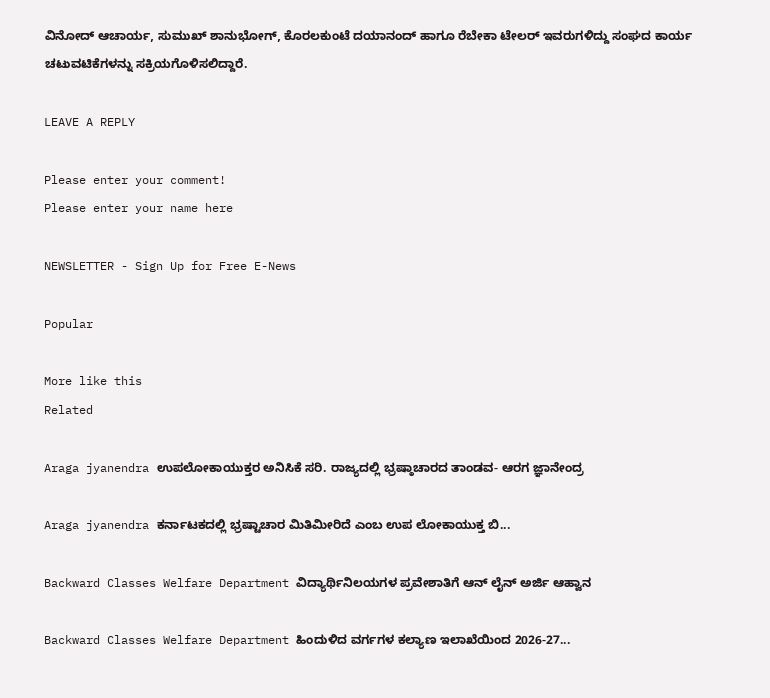ವಿನೋದ್ ಆಚಾರ್ಯ, ಸುಮುಖ್ ಶಾನುಭೋಗ್, ಕೊರಲಕುಂಟೆ ದಯಾನಂದ್ ಹಾಗೂ ರೆಬೇಕಾ ಟೇಲರ್ ಇವರುಗಳಿದ್ದು ಸಂಘದ ಕಾರ್ಯ ಚಟುವಟಿಕೆಗಳನ್ನು ಸಕ್ರಿಯಗೊಳಿಸಲಿದ್ದಾರೆ.

LEAVE A REPLY

Please enter your comment!
Please enter your name here

NEWSLETTER - Sign Up for Free E-News

Popular

More like this
Related

Araga jyanendra ಉಪಲೋಕಾಯುಕ್ತರ ಅನಿಸಿಕೆ ಸರಿ. ರಾಜ್ಯದಲ್ಲಿ ಭ್ರಷ್ಠಾಚಾರದ ತಾಂಡವ- ಆರಗ ಜ್ಞಾನೇಂದ್ರ

Araga jyanendra ಕರ್ನಾಟಕದಲ್ಲಿ ಭ್ರಷ್ಟಾಚಾರ ಮಿತಿಮೀರಿದೆ ಎಂಬ ಉಪ ಲೋಕಾಯುಕ್ತ ಬಿ...

Backward Classes Welfare Department ವಿದ್ಯಾರ್ಥಿನಿಲಯಗಳ ಪ್ರವೇಶಾತಿಗೆ ಆನ್ ಲೈನ್ ಅರ್ಜಿ ಆಹ್ವಾನ

Backward Classes Welfare Department ಹಿಂದುಳಿದ ವರ್ಗಗಳ ಕಲ್ಯಾಣ ಇಲಾಖೆಯಿಂದ 2026-27...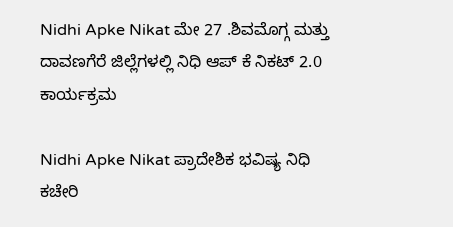Nidhi Apke Nikat ಮೇ 27 .ಶಿವಮೊಗ್ಗ ಮತ್ತು ದಾವಣಗೆರೆ ಜಿಲ್ಲೆಗಳಲ್ಲಿ ನಿಧಿ ಆಪ್ ಕೆ ನಿಕಟ್ 2.0 ಕಾರ್ಯಕ್ರಮ

Nidhi Apke Nikat ಪ್ರಾದೇಶಿಕ ಭವಿಷ್ಯ ನಿಧಿ ಕಚೇರಿ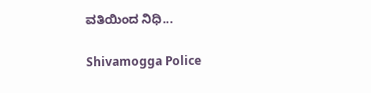ವತಿಯಿಂದ ನಿಧಿ...

Shivamogga Police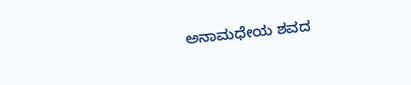ಅನಾಮಧೇಯ ಶವದ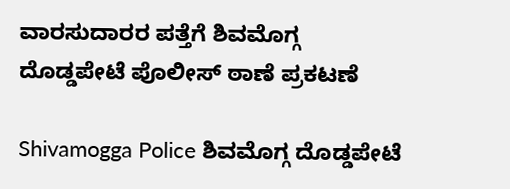ವಾರಸುದಾರರ ಪತ್ತೆಗೆ ಶಿವಮೊಗ್ಗ ದೊಡ್ಡಪೇಟೆ ಪೊಲೀಸ್ ಠಾಣೆ ಪ್ರಕಟಣೆ

Shivamogga Police ಶಿವಮೊಗ್ಗ ದೊಡ್ಡಪೇಟೆ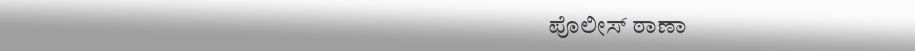ಪೊಲೀಸ್ ಠಾಣಾ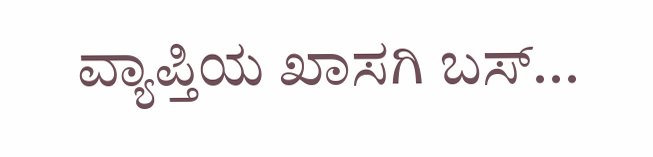ವ್ಯಾಪ್ತಿಯ ಖಾಸಗಿ ಬಸ್...